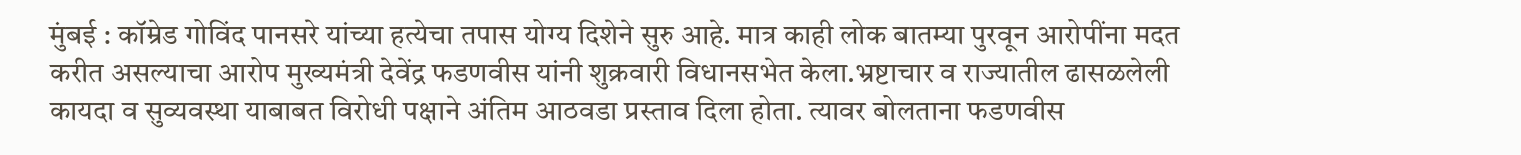मुंबई : कॉम्रेड गोविंद पानसरे यांच्या हत्येचा तपास योग्य दिशेने सुरु आहे. मात्र काही लोक बातम्या पुरवून आरोपींना मदत करीत असल्याचा आरोप मुख्यमंत्री देवेंद्र फडणवीस यांनी शुक्रवारी विधानसभेत केला.भ्रष्टाचार व राज्यातील ढासळलेली कायदा व सुव्यवस्था याबाबत विरोधी पक्षाने अंतिम आठवडा प्रस्ताव दिला होता. त्यावर बोलताना फडणवीस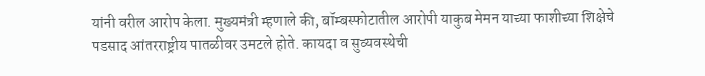यांनी वरील आरोप केला. मुख्यमंत्री म्हणाले की, बॉम्बस्फोटातील आरोपी याकुब मेमन याच्या फाशीच्या शिक्षेचे पडसाद आंतरराष्ट्रीय पातळीवर उमटले होते. कायदा व सुव्यवस्थेची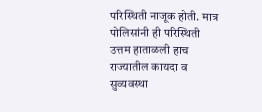परिस्थिती नाजूक होती. मात्र पोलिसांनी ही परिस्थिती उत्तम हाताळली हाच राज्यातील कायदा व सुव्यवस्था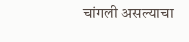चांगली असल्याचा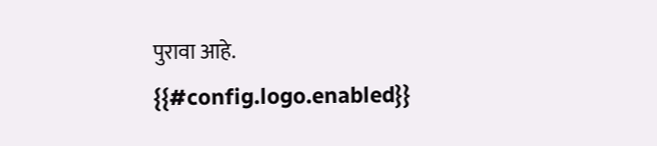पुरावा आहे.
{{#config.logo.enabled}}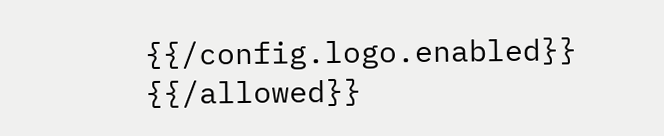{{/config.logo.enabled}}
{{/allowed}}